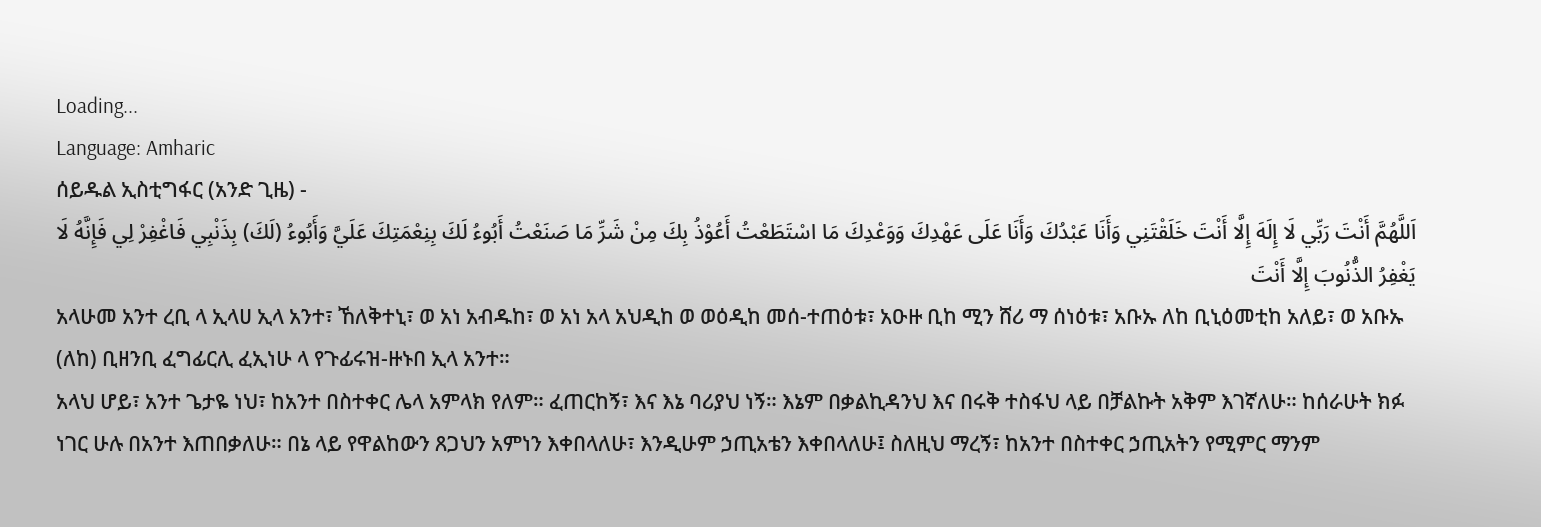Loading...
Language: Amharic
ሰይዱል ኢስቲግፋር (አንድ ጊዜ) -
اَللَّهُمَّ أَنْتَ رَبِّي لَا إِلَهَ إِلَّا أَنْتَ خَلَقْتَنِي وَأَنَا عَبْدُكَ وَأَنَا عَلَى عَهْدِكَ وَوَعْدِكَ مَا اسْتَطَعْتُ أَعُوْذُ بِكَ مِنْ شَرِّ مَا صَنَعْتُ أَبُوءُ لَكَ بِنِعْمَتِكَ عَلَيَّ وَأَبُوءُ (لَكَ) بِذَنْبِي فَاغْفِرْ لِي فَإِنَّهُ لَا يَغْفِرُ الذُّنُوبَ إِلَّا أَنْتَ
አላሁመ አንተ ረቢ ላ ኢላሀ ኢላ አንተ፣ ኸለቅተኒ፣ ወ አነ አብዱከ፣ ወ አነ አላ አህዲከ ወ ወዕዲከ መሰ-ተጠዕቱ፣ አዑዙ ቢከ ሚን ሸሪ ማ ሰነዕቱ፣ አቡኡ ለከ ቢኒዕመቲከ አለይ፣ ወ አቡኡ (ለከ) ቢዘንቢ ፈግፊርሊ ፈኢነሁ ላ የጉፊሩዝ-ዙኑበ ኢላ አንተ።
አላህ ሆይ፣ አንተ ጌታዬ ነህ፣ ከአንተ በስተቀር ሌላ አምላክ የለም። ፈጠርከኝ፣ እና እኔ ባሪያህ ነኝ። እኔም በቃልኪዳንህ እና በሩቅ ተስፋህ ላይ በቻልኩት አቅም እገኛለሁ። ከሰራሁት ክፉ ነገር ሁሉ በአንተ እጠበቃለሁ። በኔ ላይ የዋልከውን ጸጋህን አምነን እቀበላለሁ፣ እንዲሁም ኃጢአቴን እቀበላለሁ፤ ስለዚህ ማረኝ፣ ከአንተ በስተቀር ኃጢአትን የሚምር ማንም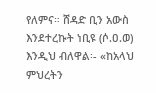የለምና። ሸዳድ ቢን አውስ እንደተረኩት ነቢዩ (ሶ.ዐ.ወ) እንዲህ ብለዋል፡- «ከአላህ ምህረትን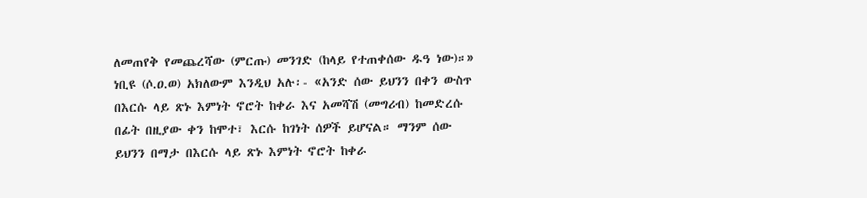ለመጠየቅ የመጨረሻው (ምርጡ) መንገድ (ከላይ የተጠቀሰው ዱዓ ነው)።» ነቢዩ (ሶ.ዐ.ወ) አክለውም እንዲህ አሉ፡- «አንድ ሰው ይህንን በቀን ውስጥ በእርሱ ላይ ጽኑ እምነት ኖሮት ከቀራ እና አመሻሽ (መግሪብ) ከመድረሱ በፊት በዚያው ቀን ከሞተ፣ እርሱ ከገነት ሰዎች ይሆናል። ማንም ሰው ይህንን በማታ በእርሱ ላይ ጽኑ እምነት ኖሮት ከቀራ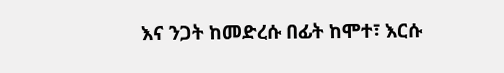እና ንጋት ከመድረሱ በፊት ከሞተ፣ እርሱ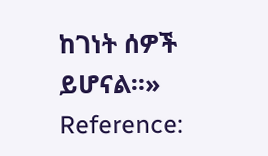ከገነት ሰዎች ይሆናል።»
Reference: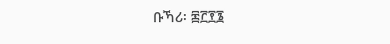ቡኻሪ፡ ፷፫፻፮